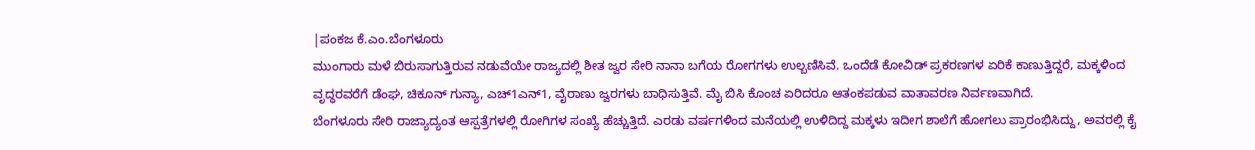|ಪಂಕಜ ಕೆ.ಎಂ.ಬೆಂಗಳೂರು
ಮುಂಗಾರು ಮಳೆ ಬಿರುಸಾಗುತ್ತಿರುವ ನಡುವೆಯೇ ರಾಜ್ಯದಲ್ಲಿ ಶೀತ ಜ್ವರ ಸೇರಿ ನಾನಾ ಬಗೆಯ ರೋಗಗಳು ಉಲ್ಬಣಿಸಿವೆ. ಒಂದೆಡೆ ಕೋವಿಡ್ ಪ್ರಕರಣಗಳ ಏರಿಕೆ ಕಾಣುತ್ತಿದ್ದರೆ, ಮಕ್ಕಳಿಂದ ವೃದ್ಧರವರೆಗೆ ಡೆಂಘ, ಚಿಕೂನ್ ಗುನ್ಯಾ, ಎಚ್1ಎನ್1, ವೈರಾಣು ಜ್ವರಗಳು ಬಾಧಿಸುತ್ತಿವೆ. ಮೈ ಬಿಸಿ ಕೊಂಚ ಏರಿದರೂ ಆತಂಕಪಡುವ ವಾತಾವರಣ ನಿರ್ವಣವಾಗಿದೆ.
ಬೆಂಗಳೂರು ಸೇರಿ ರಾಜ್ಯಾದ್ಯಂತ ಆಸ್ಪತ್ರೆಗಳಲ್ಲಿ ರೋಗಿಗಳ ಸಂಖ್ಯೆ ಹೆಚ್ಚುತ್ತಿದೆ. ಎರಡು ವರ್ಷಗಳಿಂದ ಮನೆಯಲ್ಲಿ ಉಳಿದಿದ್ದ ಮಕ್ಕಳು ಇದೀಗ ಶಾಲೆಗೆ ಹೋಗಲು ಪ್ರಾರಂಭಿಸಿದ್ದು, ಅವರಲ್ಲಿ ಕೈ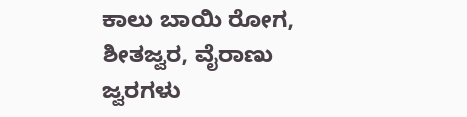ಕಾಲು ಬಾಯಿ ರೋಗ, ಶೀತಜ್ವರ, ವೈರಾಣು ಜ್ವರಗಳು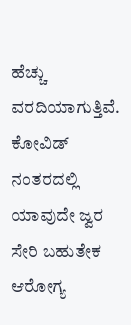ಹೆಚ್ಚು ವರದಿಯಾಗುತ್ತಿವೆ. ಕೋವಿಡ್ ನಂತರದಲ್ಲಿ ಯಾವುದೇ ಜ್ವರ ಸೇರಿ ಬಹುತೇಕ ಆರೋಗ್ಯ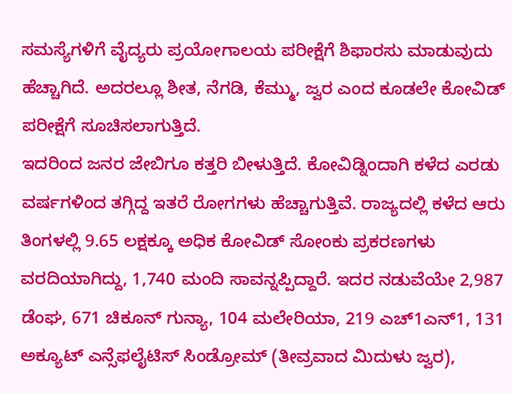ಸಮಸ್ಯೆಗಳಿಗೆ ವೈದ್ಯರು ಪ್ರಯೋಗಾಲಯ ಪರೀಕ್ಷೆಗೆ ಶಿಫಾರಸು ಮಾಡುವುದು ಹೆಚ್ಚಾಗಿದೆ. ಅದರಲ್ಲೂ ಶೀತ, ನೆಗಡಿ, ಕೆಮ್ಮು, ಜ್ವರ ಎಂದ ಕೂಡಲೇ ಕೋವಿಡ್ ಪರೀಕ್ಷೆಗೆ ಸೂಚಿಸಲಾಗುತ್ತಿದೆ.
ಇದರಿಂದ ಜನರ ಜೇಬಿಗೂ ಕತ್ತರಿ ಬೀಳುತ್ತಿದೆ. ಕೋವಿಡ್ನಿಂದಾಗಿ ಕಳೆದ ಎರಡು ವರ್ಷಗಳಿಂದ ತಗ್ಗಿದ್ದ ಇತರೆ ರೋಗಗಳು ಹೆಚ್ಚಾಗುತ್ತಿವೆ. ರಾಜ್ಯದಲ್ಲಿ ಕಳೆದ ಆರು ತಿಂಗಳಲ್ಲಿ 9.65 ಲಕ್ಷಕ್ಕೂ ಅಧಿಕ ಕೋವಿಡ್ ಸೋಂಕು ಪ್ರಕರಣಗಳು ವರದಿಯಾಗಿದ್ದು, 1,740 ಮಂದಿ ಸಾವನ್ನಪ್ಪಿದ್ದಾರೆ. ಇದರ ನಡುವೆಯೇ 2,987 ಡೆಂಘ, 671 ಚಿಕೂನ್ ಗುನ್ಯಾ, 104 ಮಲೇರಿಯಾ, 219 ಎಚ್1ಎನ್1, 131 ಅಕ್ಯೂಟ್ ಎನ್ಸೆಫಲೈಟಿಸ್ ಸಿಂಡ್ರೋಮ್ (ತೀವ್ರವಾದ ಮಿದುಳು ಜ್ವರ),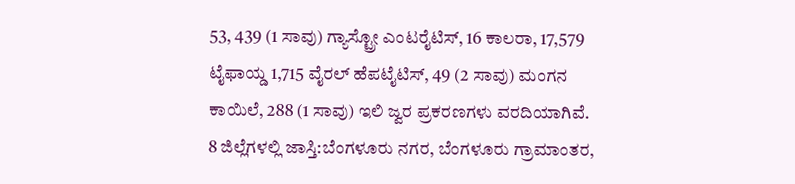53, 439 (1 ಸಾವು) ಗ್ಯಾಸ್ಟ್ರೋ ಎಂಟರೈಟಿಸ್, 16 ಕಾಲರಾ, 17,579 ಟೈಫಾಯ್ಡ 1,715 ವೈರಲ್ ಹೆಪಟೈಟಿಸ್, 49 (2 ಸಾವು) ಮಂಗನ ಕಾಯಿಲೆ, 288 (1 ಸಾವು) ಇಲಿ ಜ್ವರ ಪ್ರಕರಣಗಳು ವರದಿಯಾಗಿವೆ.
8 ಜಿಲ್ಲೆಗಳಲ್ಲಿ ಜಾಸ್ತಿ:ಬೆಂಗಳೂರು ನಗರ, ಬೆಂಗಳೂರು ಗ್ರಾಮಾಂತರ,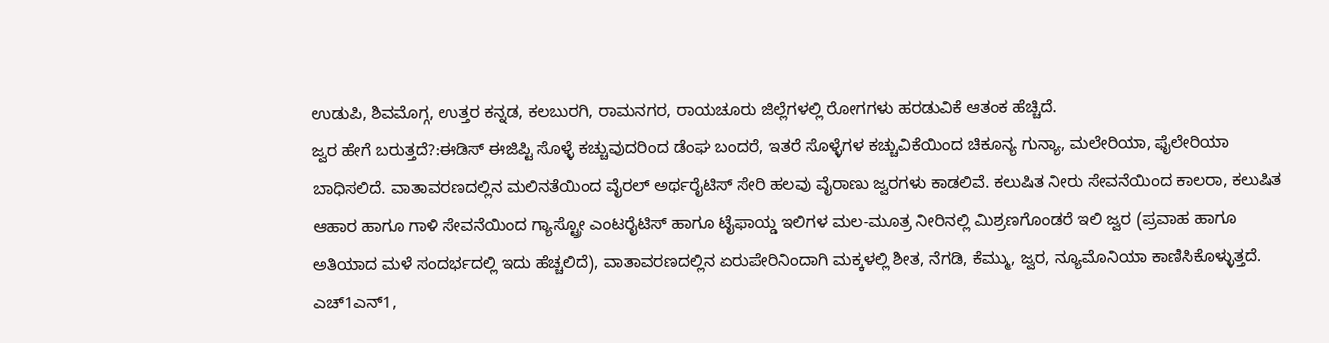ಉಡುಪಿ, ಶಿವಮೊಗ್ಗ, ಉತ್ತರ ಕನ್ನಡ, ಕಲಬುರಗಿ, ರಾಮನಗರ, ರಾಯಚೂರು ಜಿಲ್ಲೆಗಳಲ್ಲಿ ರೋಗಗಳು ಹರಡುವಿಕೆ ಆತಂಕ ಹೆಚ್ಚಿದೆ.
ಜ್ವರ ಹೇಗೆ ಬರುತ್ತದೆ?:ಈಡಿಸ್ ಈಜಿಪ್ಟಿ ಸೊಳ್ಳೆ ಕಚ್ಚುವುದರಿಂದ ಡೆಂಘ ಬಂದರೆ, ಇತರೆ ಸೊಳ್ಳೆಗಳ ಕಚ್ಚುವಿಕೆಯಿಂದ ಚಿಕೂನ್ಯ ಗುನ್ಯಾ, ಮಲೇರಿಯಾ, ಫೈಲೇರಿಯಾ ಬಾಧಿಸಲಿದೆ. ವಾತಾವರಣದಲ್ಲಿನ ಮಲಿನತೆಯಿಂದ ವೈರಲ್ ಅರ್ಥರೈಟಿಸ್ ಸೇರಿ ಹಲವು ವೈರಾಣು ಜ್ವರಗಳು ಕಾಡಲಿವೆ. ಕಲುಷಿತ ನೀರು ಸೇವನೆಯಿಂದ ಕಾಲರಾ, ಕಲುಷಿತ ಆಹಾರ ಹಾಗೂ ಗಾಳಿ ಸೇವನೆಯಿಂದ ಗ್ಯಾಸ್ಟ್ರೋ ಎಂಟರೈಟಿಸ್ ಹಾಗೂ ಟೈಫಾಯ್ಡ ಇಲಿಗಳ ಮಲ-ಮೂತ್ರ ನೀರಿನಲ್ಲಿ ಮಿಶ್ರಣಗೊಂಡರೆ ಇಲಿ ಜ್ವರ (ಪ್ರವಾಹ ಹಾಗೂ ಅತಿಯಾದ ಮಳೆ ಸಂದರ್ಭದಲ್ಲಿ ಇದು ಹೆಚ್ಚಲಿದೆ), ವಾತಾವರಣದಲ್ಲಿನ ಏರುಪೇರಿನಿಂದಾಗಿ ಮಕ್ಕಳಲ್ಲಿ ಶೀತ, ನೆಗಡಿ, ಕೆಮ್ಮು, ಜ್ವರ, ನ್ಯೂಮೊನಿಯಾ ಕಾಣಿಸಿಕೊಳ್ಳುತ್ತದೆ. ಎಚ್1ಎನ್1,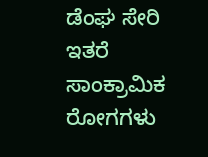ಡೆಂಘ ಸೇರಿ ಇತರೆ ಸಾಂಕ್ರಾಮಿಕ ರೋಗಗಳು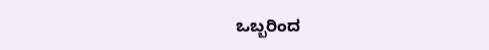ಒಬ್ಬರಿಂದ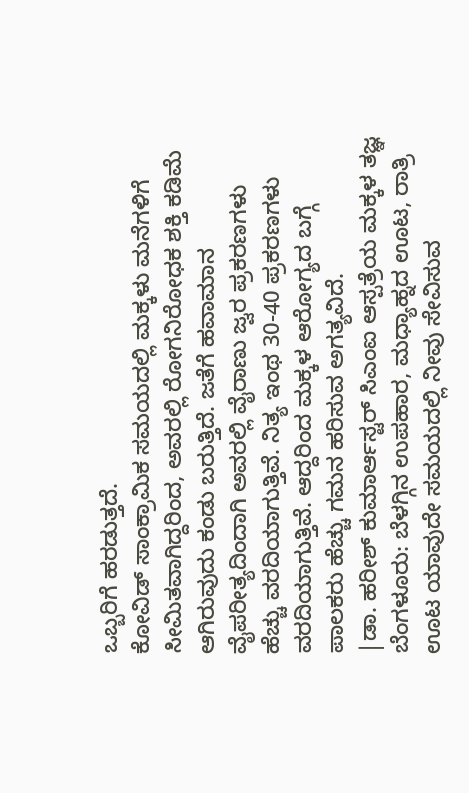ಒಬ್ಬರಿಗೆ ಹರಡುತ್ತದೆ.
ಕೋವಿಡ್ ಸಾಂಕ್ರಾಮಿಕ ಸಮಯದಲ್ಲಿ ಮಕ್ಕಳು ಮನೆಗಳಿಗೆ ಸೀಮಿತವಾಗಿದ್ದರಿಂದ, ಅವರಲ್ಲಿ ರೋಗನಿರೋಧಕ ಶಕ್ತಿ ಕಡಿಮೆ ಆಗಿರುವುದು ಕಂಡು ಬರುತ್ತಿದೆ. ಜತೆಗೆ ಹವಾಮಾನ ವೈಪರೀತ್ಯದಿಂದಾಗಿ ಅವರಲ್ಲಿ ವೈರಾಣು ಜ್ವರ ಪ್ರಕರಣಗಳು ಹೆಚ್ಚು ವರದಿಯಾಗುತ್ತಿವೆ. ನಿತ್ಯ ಇಂಥ 30-40 ಪ್ರಕರಣಗಳು ವರದಿಯಾಗುತ್ತಿವೆ. ಆದ್ದರಿಂದ ಮಕ್ಕಳ ಆರೋಗ್ಯದ ಬಗ್ಗೆ ಪಾಲಕರು ಹೆಚ್ಚು ಗಮನ ಹರಿಸುವ ಅಗತ್ಯವಿದೆ.
|ಡಾ. ಹರೀಶ್ ಕುಮಾರ್ಆಸ್ಟರ್ ಸಿಎಂಐ ಆಸ್ಪತ್ರೆಯ ಮಕ್ಕಳ ತಜ್ಞ
ಬೆಂಗಳೂರು: ಬೆಳಗ್ಗಿನ ಉಪಹಾರ, ಮಧ್ಯಾಹ್ನದ ಊಟ, ರಾತ್ರಿ ಊಟ ಯಾವುದೇ ಸಮಯದಲ್ಲಿ ನೀವು ಸೇವಿಸುವ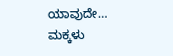ಯಾವುದೇ…
ಮಕ್ಕಳು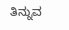ತಿನ್ನುವ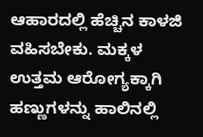ಆಹಾರದಲ್ಲಿ ಹೆಚ್ಚಿನ ಕಾಳಜಿ ವಹಿಸಬೇಕು. ಮಕ್ಕಳ ಉತ್ತಮ ಆರೋಗ್ಯಕ್ಕಾಗಿ ಹಣ್ಣುಗಳನ್ನು ಹಾಲಿನಲ್ಲಿ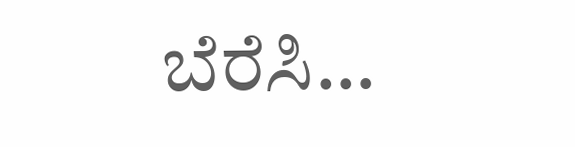ಬೆರೆಸಿ…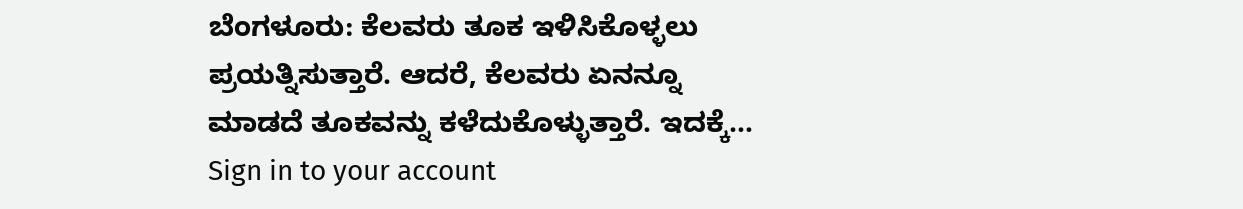ಬೆಂಗಳೂರು: ಕೆಲವರು ತೂಕ ಇಳಿಸಿಕೊಳ್ಳಲು ಪ್ರಯತ್ನಿಸುತ್ತಾರೆ. ಆದರೆ, ಕೆಲವರು ಏನನ್ನೂ ಮಾಡದೆ ತೂಕವನ್ನು ಕಳೆದುಕೊಳ್ಳುತ್ತಾರೆ. ಇದಕ್ಕೆ…
Sign in to your account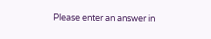Please enter an answer in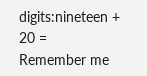digits:nineteen + 20 =
Remember me